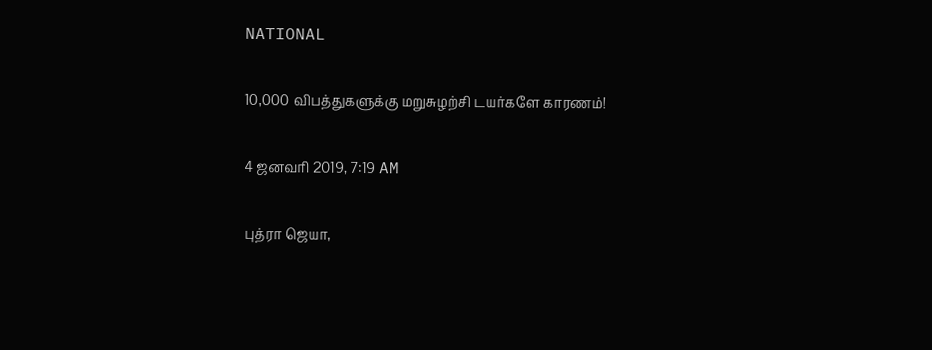NATIONAL

10,000 விபத்துகளுக்கு மறுசுழற்சி டயர்களே காரணம்!

4 ஜனவரி 2019, 7:19 AM

புத்ரா ஜெயா,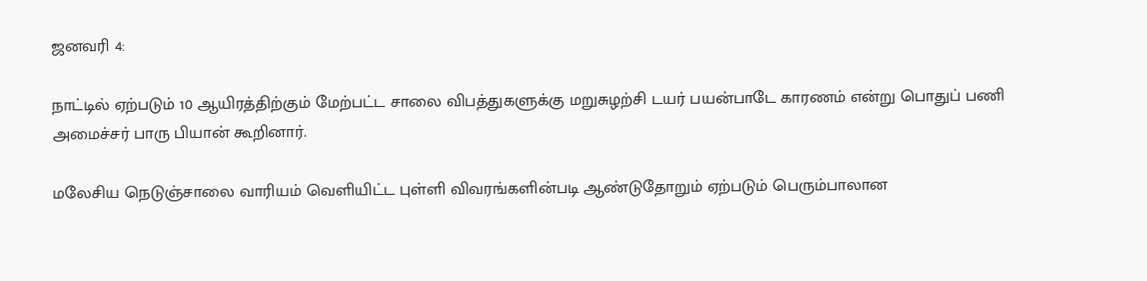ஜனவரி 4:

நாட்டில் ஏற்படும் 10 ஆயிரத்திற்கும் மேற்பட்ட சாலை விபத்துகளுக்கு மறுசுழற்சி டயர் பயன்பாடே காரணம் என்று பொதுப் பணி அமைச்சர் பாரு பியான் கூறினார்.

மலேசிய நெடுஞ்சாலை வாரியம் வெளியிட்ட புள்ளி விவரங்களின்படி ஆண்டுதோறும் ஏற்படும் பெரும்பாலான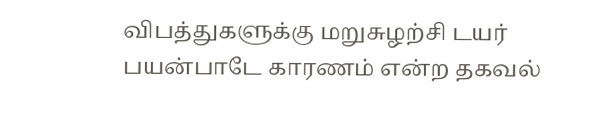விபத்துகளுக்கு மறுசுழற்சி டயர் பயன்பாடே காரணம் என்ற தகவல்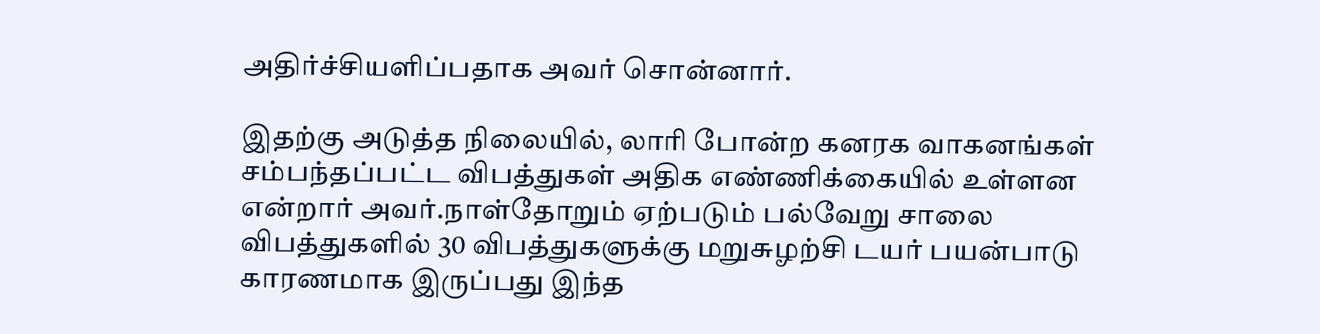அதிர்ச்சியளிப்பதாக அவர் சொன்னார்.

இதற்கு அடுத்த நிலையில், லாரி போன்ற கனரக வாகனங்கள் சம்பந்தப்பட்ட விபத்துகள் அதிக எண்ணிக்கையில் உள்ளன என்றார் அவர்.நாள்தோறும் ஏற்படும் பல்வேறு சாலை விபத்துகளில் 30 விபத்துகளுக்கு மறுசுழற்சி டயர் பயன்பாடு காரணமாக இருப்பது இந்த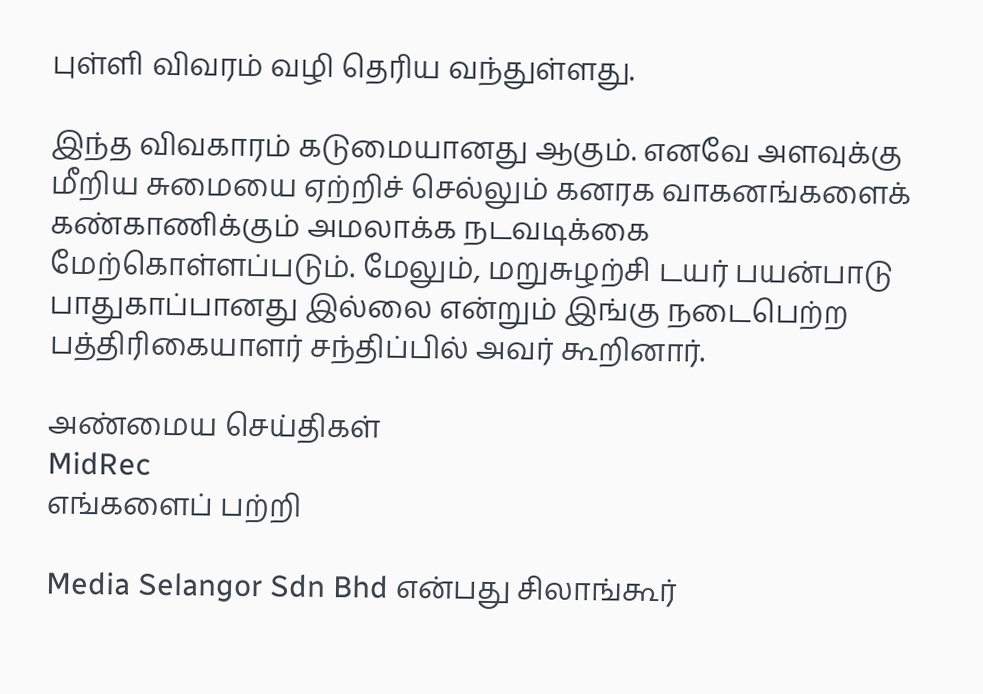புள்ளி விவரம் வழி தெரிய வந்துள்ளது.

இந்த விவகாரம் கடுமையானது ஆகும். எனவே அளவுக்கு மீறிய சுமையை ஏற்றிச் செல்லும் கனரக வாகனங்களைக் கண்காணிக்கும் அமலாக்க நடவடிக்கை மேற்கொள்ளப்படும். மேலும், மறுசுழற்சி டயர் பயன்பாடு பாதுகாப்பானது இல்லை என்றும் இங்கு நடைபெற்ற பத்திரிகையாளர் சந்திப்பில் அவர் கூறினார்.

அண்மைய செய்திகள்
MidRec
எங்களைப் பற்றி

Media Selangor Sdn Bhd என்பது சிலாங்கூர்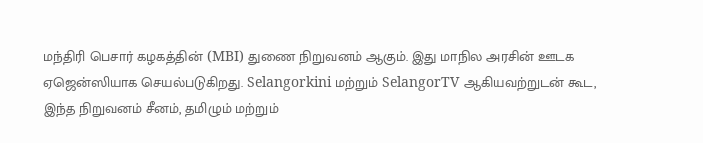மந்திரி பெசார் கழகத்தின் (MBI) துணை நிறுவனம் ஆகும். இது மாநில அரசின் ஊடக ஏஜென்ஸியாக செயல்படுகிறது. Selangorkini மற்றும் SelangorTV ஆகியவற்றுடன் கூட, இந்த நிறுவனம் சீனம், தமிழும் மற்றும்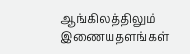ஆங்கிலத்திலும் இணையதளங்கள்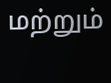மற்றும்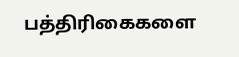பத்திரிகைகளை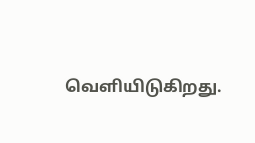வெளியிடுகிறது.